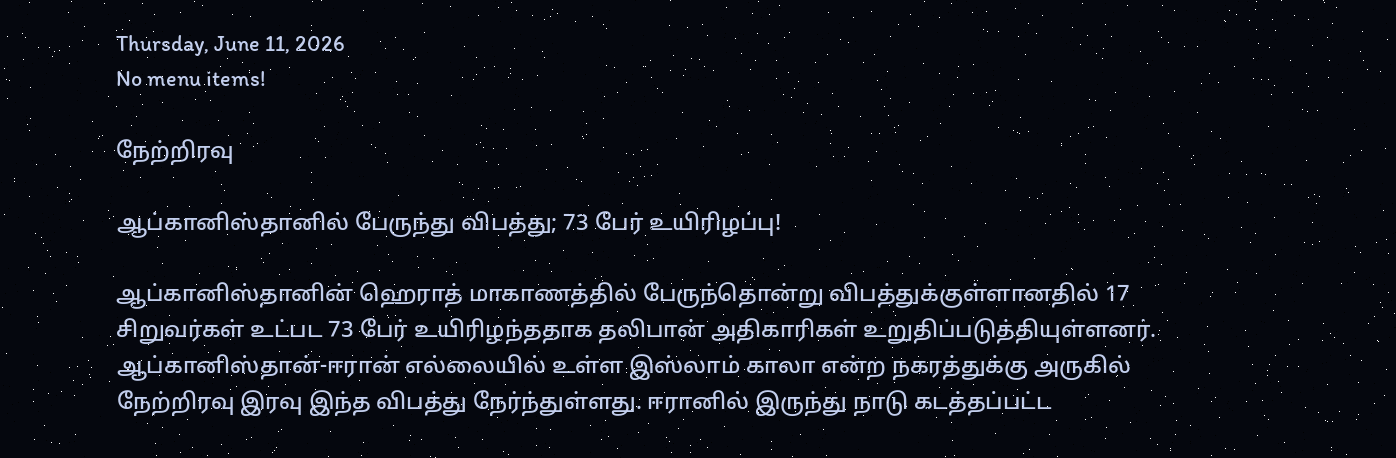Thursday, June 11, 2026
No menu items!

நேற்றிரவு

ஆப்கானிஸ்தானில் பேருந்து விபத்து; 73 பேர் உயிரிழப்பு!

ஆப்கானிஸ்தானின் ஹெராத் மாகாணத்தில் பேருந்தொன்று விபத்துக்குள்ளானதில் 17 சிறுவர்கள் உட்பட 73 பேர் உயிரிழந்ததாக தலிபான் அதிகாரிகள் உறுதிப்படுத்தியுள்ளனர். ஆப்கானிஸ்தான்-ஈரான் எல்லையில் உள்ள இஸ்லாம் காலா என்ற நகரத்துக்கு அருகில் நேற்றிரவு இரவு இந்த விபத்து நேர்ந்துள்ளது. ஈரானில் இருந்து நாடு கடத்தப்பட்ட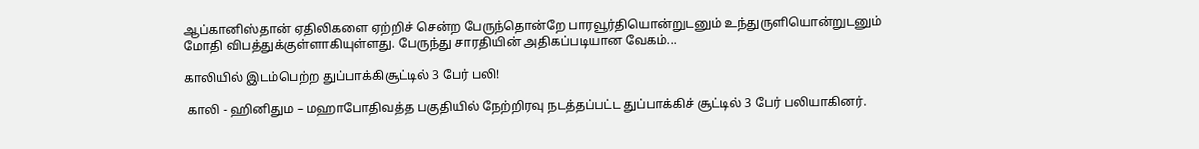ஆப்கானிஸ்தான் ஏதிலிகளை ஏற்றிச் சென்ற பேருந்தொன்றே பாரவூர்தியொன்றுடனும் உந்துருளியொன்றுடனும் மோதி விபத்துக்குள்ளாகியுள்ளது. பேருந்து சாரதியின் அதிகப்படியான வேகம்...

காலியில் இடம்பெற்ற துப்பாக்கிசூட்டில் 3 பேர் பலி!

 காலி - ஹினிதும – மஹாபோதிவத்த பகுதியில் நேற்றிரவு நடத்தப்பட்ட துப்பாக்கிச் சூட்டில் 3 பேர் பலியாகினர்.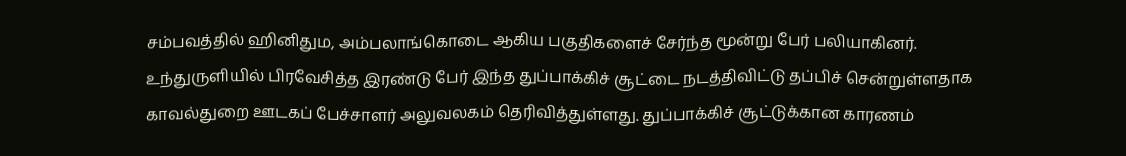சம்பவத்தில் ஹினிதும, அம்பலாங்கொடை ஆகிய பகுதிகளைச் சேர்ந்த மூன்று பேர் பலியாகினர். உந்துருளியில் பிரவேசித்த இரண்டு பேர் இந்த துப்பாக்கிச் சூட்டை நடத்திவிட்டு தப்பிச் சென்றுள்ளதாக காவல்துறை ஊடகப் பேச்சாளர் அலுவலகம் தெரிவித்துள்ளது. துப்பாக்கிச் சூட்டுக்கான காரணம்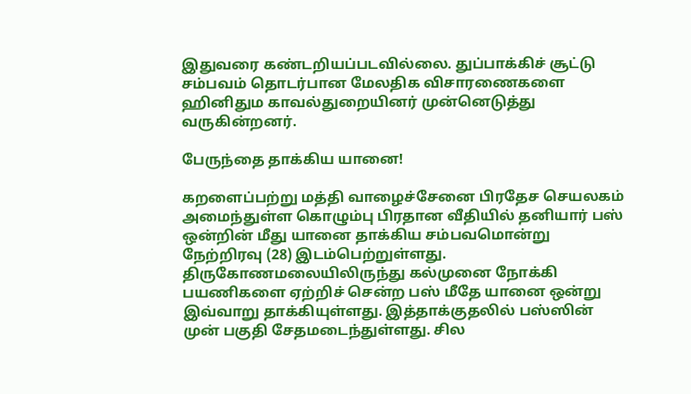இதுவரை கண்டறியப்படவில்லை. துப்பாக்கிச் சூட்டு சம்பவம் தொடர்பான மேலதிக விசாரணைகளை ஹினிதும காவல்துறையினர் முன்னெடுத்து வருகின்றனர்.

பேருந்தை தாக்கிய யானை!

கறளைப்பற்று மத்தி வாழைச்சேனை பிரதேச செயலகம் அமைந்துள்ள கொழும்பு பிரதான வீதியில் தனியார் பஸ் ஒன்றின் மீது யானை தாக்கிய சம்பவமொன்று நேற்றிரவு (28) இடம்பெற்றுள்ளது. திருகோணமலையிலிருந்து கல்முனை நோக்கி பயணிகளை ஏற்றிச் சென்ற பஸ் மீதே யானை ஒன்று இவ்வாறு தாக்கியுள்ளது. இத்தாக்குதலில் பஸ்ஸின் முன் பகுதி சேதமடைந்துள்ளது. சில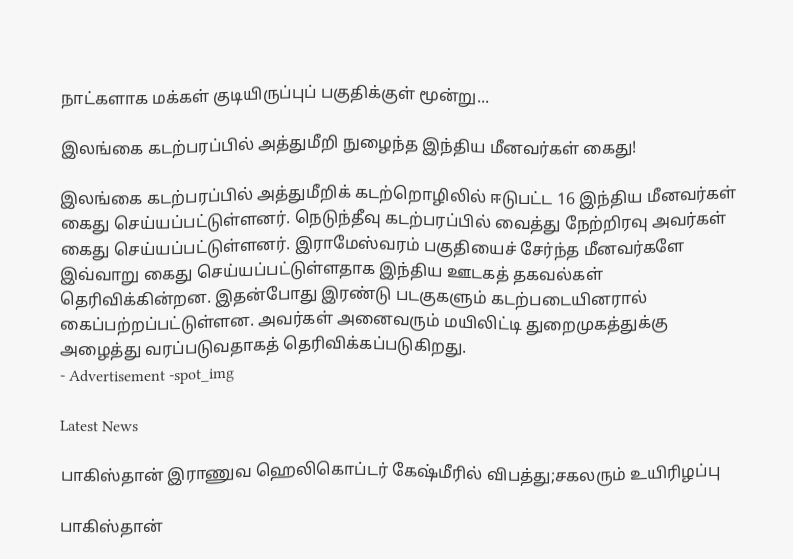நாட்களாக மக்கள் குடியிருப்புப் பகுதிக்குள் மூன்று...

இலங்கை கடற்பரப்பில் அத்துமீறி நுழைந்த இந்திய மீனவர்கள் கைது!

இலங்கை கடற்பரப்பில் அத்துமீறிக் கடற்றொழிலில் ஈடுபட்ட 16 இந்திய மீனவர்கள் கைது செய்யப்பட்டுள்ளனர். நெடுந்தீவு கடற்பரப்பில் வைத்து நேற்றிரவு அவர்கள் கைது செய்யப்பட்டுள்ளனர். இராமேஸ்வரம் பகுதியைச் சேர்ந்த மீனவர்களே இவ்வாறு கைது செய்யப்பட்டுள்ளதாக இந்திய ஊடகத் தகவல்கள் தெரிவிக்கின்றன. இதன்போது இரண்டு படகுகளும் கடற்படையினரால் கைப்பற்றப்பட்டுள்ளன. அவர்கள் அனைவரும் மயிலிட்டி துறைமுகத்துக்கு அழைத்து வரப்படுவதாகத் தெரிவிக்கப்படுகிறது.
- Advertisement -spot_img

Latest News

பாகிஸ்தான் இராணுவ ஹெலிகொப்டர் கேஷ்மீரில் விபத்து;சகலரும் உயிரிழப்பு

பாகிஸ்தான்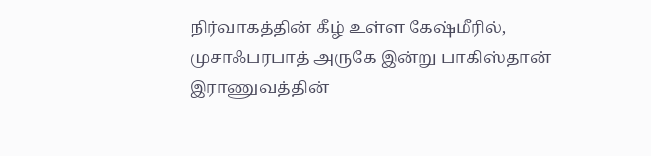நிர்வாகத்தின் கீழ் உள்ள கேஷ்மீரில், முசாஃபரபாத் அருகே இன்று பாகிஸ்தான் இராணுவத்தின்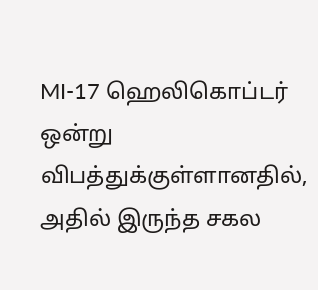MI-17 ஹெலிகொப்டர் ஒன்று விபத்துக்குள்ளானதில், அதில் இருந்த சகல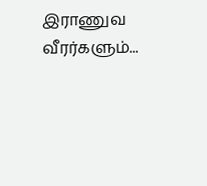இராணுவ வீரர்களும்...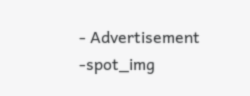- Advertisement -spot_img